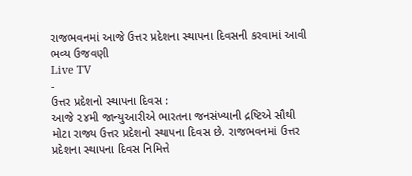રાજભવનમાં આજે ઉત્તર પ્રદેશના સ્થાપના દિવસની કરવામાં આવી ભવ્ય ઉજવણી
Live TV
-
ઉત્તર પ્રદેશનો સ્થાપના દિવસ :
આજે ૨૪મી જાન્યુઆરીએ ભારતના જનસંખ્યાની દ્રષ્ટિએ સૌથી મોટા રાજ્ય ઉત્તર પ્રદેશનો સ્થાપના દિવસ છે. રાજભવનમાં ઉત્તર પ્રદેશના સ્થાપના દિવસ નિમિત્તે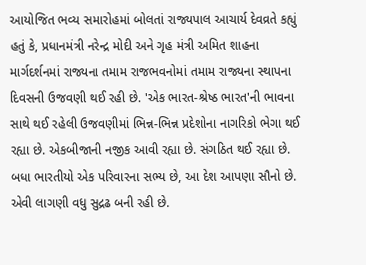આયોજિત ભવ્ય સમારોહમાં બોલતાં રાજ્યપાલ આચાર્ય દેવવ્રતે કહ્યું હતું કે, પ્રધાનમંત્રી નરેન્દ્ર મોદી અને ગૃહ મંત્રી અમિત શાહના માર્ગદર્શનમાં રાજ્યના તમામ રાજભવનોમાં તમામ રાજ્યના સ્થાપના દિવસની ઉજવણી થઈ રહી છે. 'એક ભારત-શ્રેષ્ઠ ભારત'ની ભાવના સાથે થઈ રહેલી ઉજવણીમાં ભિન્ન-ભિન્ન પ્રદેશોના નાગરિકો ભેગા થઈ રહ્યા છે. એકબીજાની નજીક આવી રહ્યા છે. સંગઠિત થઈ રહ્યા છે. બધા ભારતીયો એક પરિવારના સભ્ય છે, આ દેશ આપણા સૌનો છે. એવી લાગણી વધુ સુદ્રઢ બની રહી છે.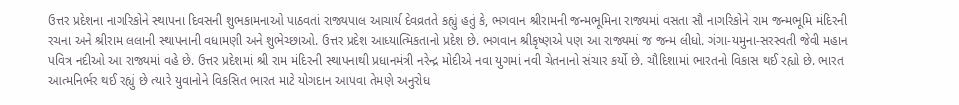ઉત્તર પ્રદેશના નાગરિકોને સ્થાપના દિવસની શુભકામનાઓ પાઠવતાં રાજ્યપાલ આચાર્ય દેવવ્રતતે કહ્યું હતું કે, ભગવાન શ્રીરામની જન્મભૂમિના રાજ્યમાં વસતા સૌ નાગરિકોને રામ જન્મભૂમિ મંદિરની રચના અને શ્રીરામ લલાની સ્થાપનાની વધામણી અને શુભેચ્છાઓ. ઉત્તર પ્રદેશ આધ્યાત્મિકતાનો પ્રદેશ છે. ભગવાન શ્રીકૃષ્ણએ પણ આ રાજ્યમાં જ જન્મ લીધો. ગંગા-યમુના-સરસ્વતી જેવી મહાન પવિત્ર નદીઓ આ રાજ્યમાં વહે છે. ઉત્તર પ્રદેશમાં શ્રી રામ મંદિરની સ્થાપનાથી પ્રધાનમંત્રી નરેન્દ્ર મોદીએ નવા યુગમાં નવી ચેતનાનો સંચાર કર્યો છે. ચૌદિશામાં ભારતનો વિકાસ થઈ રહ્યો છે. ભારત આત્મનિર્ભર થઈ રહ્યું છે ત્યારે યુવાનોને વિકસિત ભારત માટે યોગદાન આપવા તેમણે અનુરોધ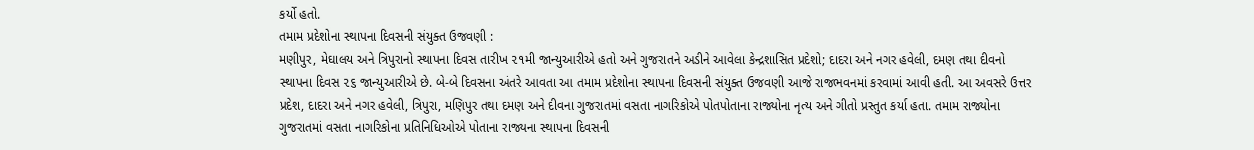કર્યો હતો.
તમામ પ્રદેશોના સ્થાપના દિવસની સંયુક્ત ઉજવણી :
મણીપુર, મેઘાલય અને ત્રિપુરાનો સ્થાપના દિવસ તારીખ ૨૧મી જાન્યુઆરીએ હતો અને ગુજરાતને અડીને આવેલા કેન્દ્રશાસિત પ્રદેશો; દાદરા અને નગર હવેલી, દમણ તથા દીવનો સ્થાપના દિવસ ૨૬ જાન્યુઆરીએ છે. બે-બે દિવસના અંતરે આવતા આ તમામ પ્રદેશોના સ્થાપના દિવસની સંયુક્ત ઉજવણી આજે રાજભવનમાં કરવામાં આવી હતી. આ અવસરે ઉત્તર પ્રદેશ, દાદરા અને નગર હવેલી, ત્રિપુરા, મણિપુર તથા દમણ અને દીવના ગુજરાતમાં વસતા નાગરિકોએ પોતપોતાના રાજ્યોના નૃત્ય અને ગીતો પ્રસ્તુત કર્યા હતા. તમામ રાજ્યોના ગુજરાતમાં વસતા નાગરિકોના પ્રતિનિધિઓએ પોતાના રાજ્યના સ્થાપના દિવસની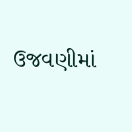ઉજવણીમાં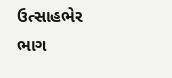ઉત્સાહભેર ભાગ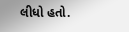લીધો હતો.